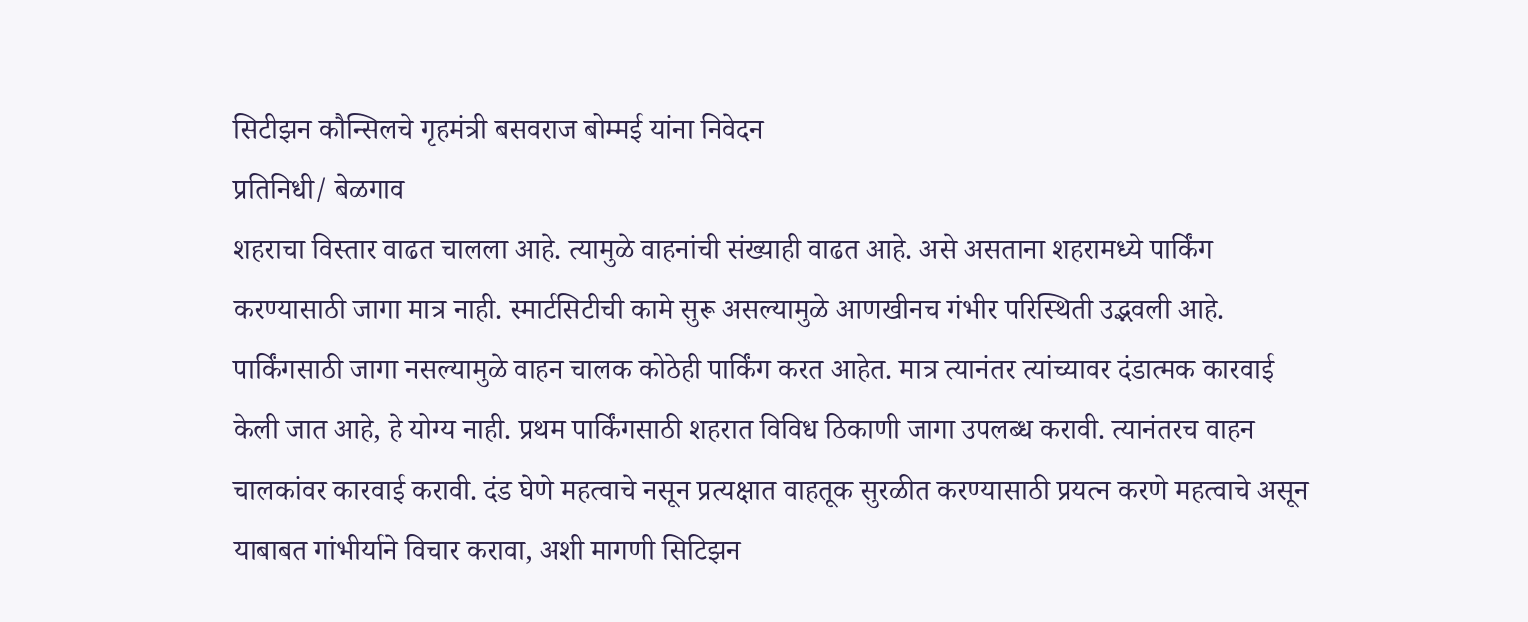सिटीझन कौन्सिलचे गृहमंत्री बसवराज बोम्मई यांना निवेदन
प्रतिनिधी/ बेळगाव
शहराचा विस्तार वाढत चालला आहे. त्यामुळे वाहनांची संख्याही वाढत आहे. असे असताना शहरामध्ये पार्किंग करण्यासाठी जागा मात्र नाही. स्मार्टसिटीची कामे सुरू असल्यामुळे आणखीनच गंभीर परिस्थिती उद्भवली आहे. पार्किंगसाठी जागा नसल्यामुळे वाहन चालक कोठेही पार्किंग करत आहेत. मात्र त्यानंतर त्यांच्यावर दंडात्मक कारवाई केली जात आहे, हे योग्य नाही. प्रथम पार्किंगसाठी शहरात विविध ठिकाणी जागा उपलब्ध करावी. त्यानंतरच वाहन चालकांवर कारवाई करावी. दंड घेणे महत्वाचे नसून प्रत्यक्षात वाहतूक सुरळीत करण्यासाठी प्रयत्न करणे महत्वाचे असून याबाबत गांभीर्याने विचार करावा, अशी मागणी सिटिझन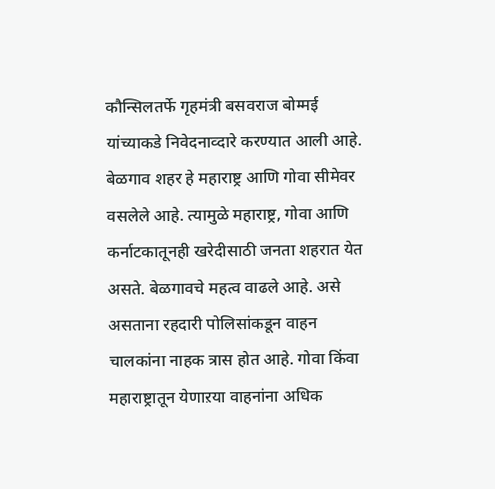कौन्सिलतर्फे गृहमंत्री बसवराज बोम्मई यांच्याकडे निवेदनाव्दारे करण्यात आली आहे.
बेळगाव शहर हे महाराष्ट्र आणि गोवा सीमेवर वसलेले आहे. त्यामुळे महाराष्ट्र, गोवा आणि कर्नाटकातूनही खरेदीसाठी जनता शहरात येत असते. बेळगावचे महत्व वाढले आहे. असे असताना रहदारी पोलिसांकडून वाहन चालकांना नाहक त्रास होत आहे. गोवा किंवा महाराष्ट्रातून येणाऱया वाहनांना अधिक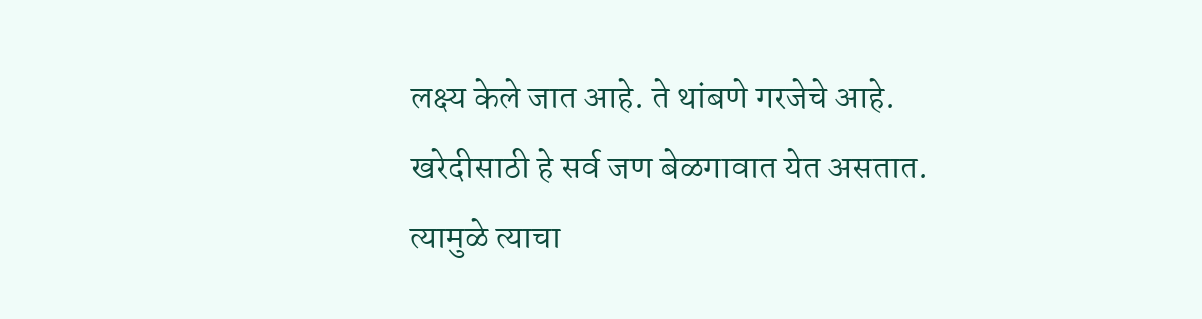लक्ष्य केले जात आहे. ते थांबणे गरजेचे आहे. खरेदीसाठी हे सर्व जण बेळगावात येत असतात. त्यामुळे त्याचा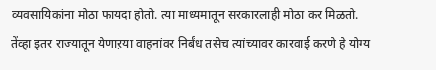व्यवसायिकांना मोठा फायदा होतो. त्या माध्यमातून सरकारलाही मोठा कर मिळतो. तेंव्हा इतर राज्यातून येणाऱया वाहनांवर निर्बंध तसेच त्यांच्यावर कारवाई करणे हे योग्य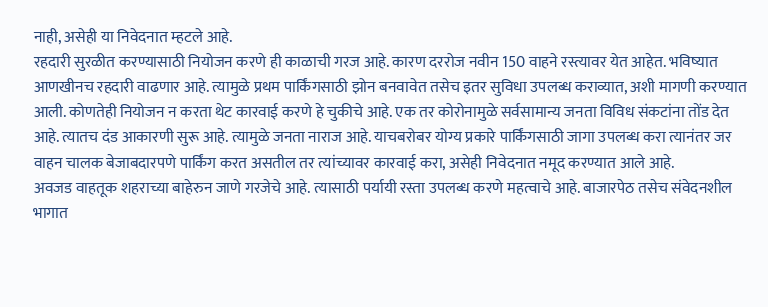नाही, असेही या निवेदनात म्हटले आहे.
रहदारी सुरळीत करण्यासाठी नियोजन करणे ही काळाची गरज आहे. कारण दररोज नवीन 150 वाहने रस्त्यावर येत आहेत. भविष्यात आणखीनच रहदारी वाढणार आहे. त्यामुळे प्रथम पार्किंगसाठी झोन बनवावेत तसेच इतर सुविधा उपलब्ध कराव्यात, अशी मागणी करण्यात आली. कोणतेही नियोजन न करता थेट कारवाई करणे हे चुकीचे आहे. एक तर कोरोनामुळे सर्वसामान्य जनता विविध संकटांना तोंड देत आहे. त्यातच दंड आकारणी सुरू आहे. त्यामुळे जनता नाराज आहे. याचबरोबर योग्य प्रकारे पार्किंगसाठी जागा उपलब्ध करा त्यानंतर जर वाहन चालक बेजाबदारपणे पार्किंग करत असतील तर त्यांच्यावर कारवाई करा, असेही निवेदनात नमूद करण्यात आले आहे.
अवजड वाहतूक शहराच्या बाहेरुन जाणे गरजेचे आहे. त्यासाठी पर्यायी रस्ता उपलब्ध करणे महत्वाचे आहे. बाजारपेठ तसेच संवेदनशील भागात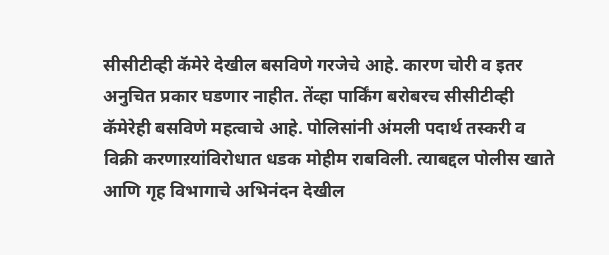सीसीटीव्ही कॅमेरे देखील बसविणे गरजेचे आहे. कारण चोरी व इतर अनुचित प्रकार घडणार नाहीत. तेंव्हा पार्किंग बरोबरच सीसीटीव्ही कॅमेरेही बसविणे महत्वाचे आहे. पोलिसांनी अंमली पदार्थ तस्करी व विक्री करणाऱयांविरोधात धडक मोहीम राबविली. त्याबद्दल पोलीस खाते आणि गृह विभागाचे अभिनंदन देखील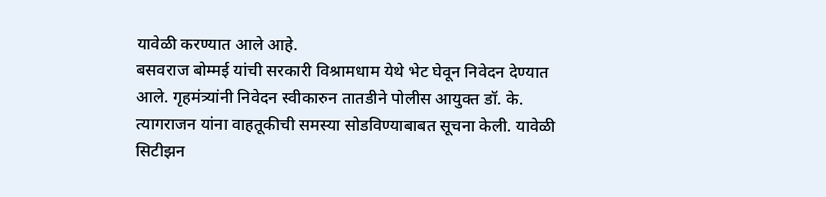यावेळी करण्यात आले आहे.
बसवराज बोम्मई यांची सरकारी विश्रामधाम येथे भेट घेवून निवेदन देण्यात आले. गृहमंत्र्यांनी निवेदन स्वीकारुन तातडीने पोलीस आयुक्त डॉ. के. त्यागराजन यांना वाहतूकीची समस्या सोडविण्याबाबत सूचना केली. यावेळी सिटीझन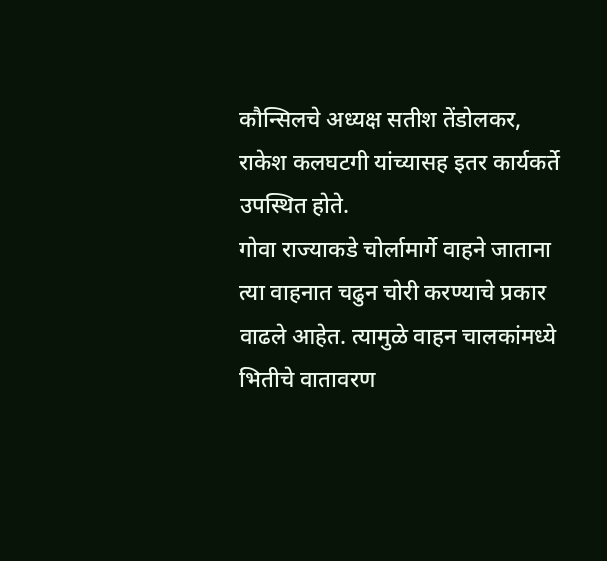कौन्सिलचे अध्यक्ष सतीश तेंडोलकर, राकेश कलघटगी यांच्यासह इतर कार्यकर्ते उपस्थित होते.
गोवा राज्याकडे चोर्लामार्गे वाहने जाताना त्या वाहनात चढुन चोरी करण्याचे प्रकार वाढले आहेत. त्यामुळे वाहन चालकांमध्ये भितीचे वातावरण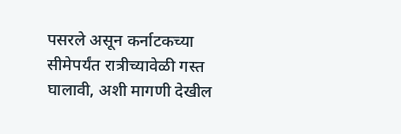पसरले असून कर्नाटकच्या सीमेपर्यंत रात्रीच्यावेळी गस्त घालावी, अशी मागणी देखील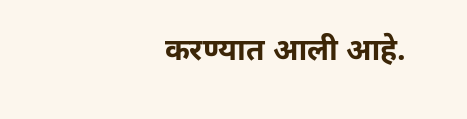करण्यात आली आहे.